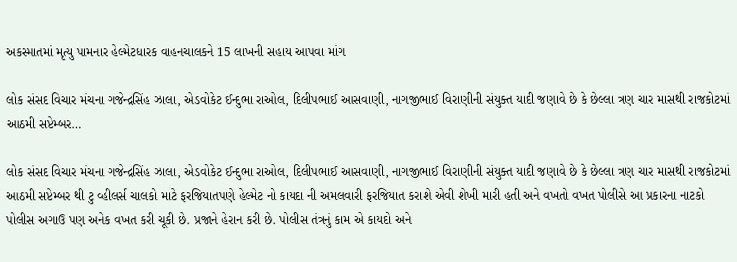અકસ્માતમાં મૃત્યુ પામનાર હેલ્મેટધારક વાહનચાલકને 15 લાખની સહાય આપવા માંગ

લોક સંસદ વિચાર મંચના ગજેન્દ્રસિંહ ઝાલા, એડવોકેટ ઈન્દુભા રાઓલ, દિલીપભાઈ આસવાણી, નાગજીભાઈ વિરાણીની સંયુક્ત યાદી જણાવે છે કે છેલ્લા ત્રણ ચાર માસથી રાજકોટમાં આઠમી સપ્ટેમ્બર…

લોક સંસદ વિચાર મંચના ગજેન્દ્રસિંહ ઝાલા, એડવોકેટ ઈન્દુભા રાઓલ, દિલીપભાઈ આસવાણી, નાગજીભાઈ વિરાણીની સંયુક્ત યાદી જણાવે છે કે છેલ્લા ત્રણ ચાર માસથી રાજકોટમાં આઠમી સપ્ટેમ્બર થી ટુ વ્હીલર્સ ચાલકો માટે ફરજિયાતપણે હેલ્મેટ નો કાયદા ની અમલવારી ફરજિયાત કરાશે એવી શેખી મારી હતી અને વખતો વખત પોલીસે આ પ્રકારના નાટકો પોલીસ અગાઉ પણ અનેક વખત કરી ચૂકી છે. પ્રજાને હેરાન કરી છે. પોલીસ તંત્રનું કામ એ કાયદો અને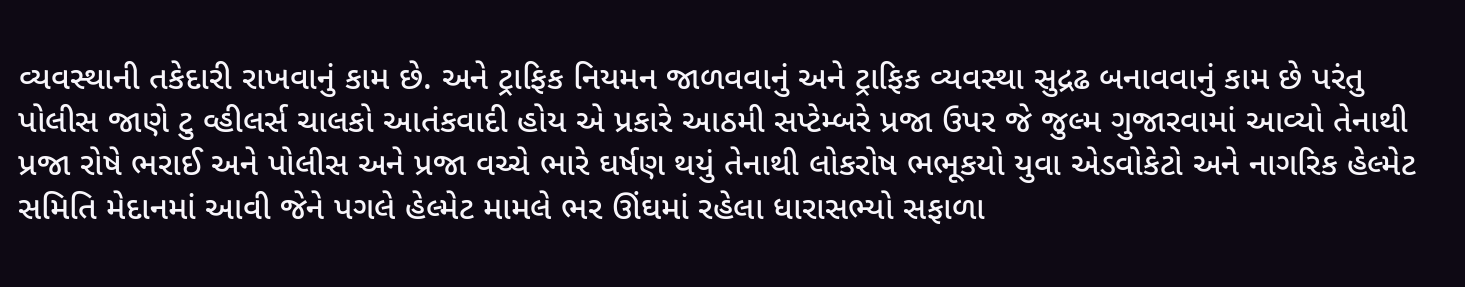વ્યવસ્થાની તકેદારી રાખવાનું કામ છે. અને ટ્રાફિક નિયમન જાળવવાનું અને ટ્રાફિક વ્યવસ્થા સુદ્રઢ બનાવવાનું કામ છે પરંતુ પોલીસ જાણે ટુ વ્હીલર્સ ચાલકો આતંકવાદી હોય એ પ્રકારે આઠમી સપ્ટેમ્બરે પ્રજા ઉપર જે જુલ્મ ગુજારવામાં આવ્યો તેનાથી પ્રજા રોષે ભરાઈ અને પોલીસ અને પ્રજા વચ્ચે ભારે ઘર્ષણ થયું તેનાથી લોકરોષ ભભૂકયો યુવા એડવોકેટો અને નાગરિક હેલ્મેટ સમિતિ મેદાનમાં આવી જેને પગલે હેલ્મેટ મામલે ભર ઊંઘમાં રહેલા ધારાસભ્યો સફાળા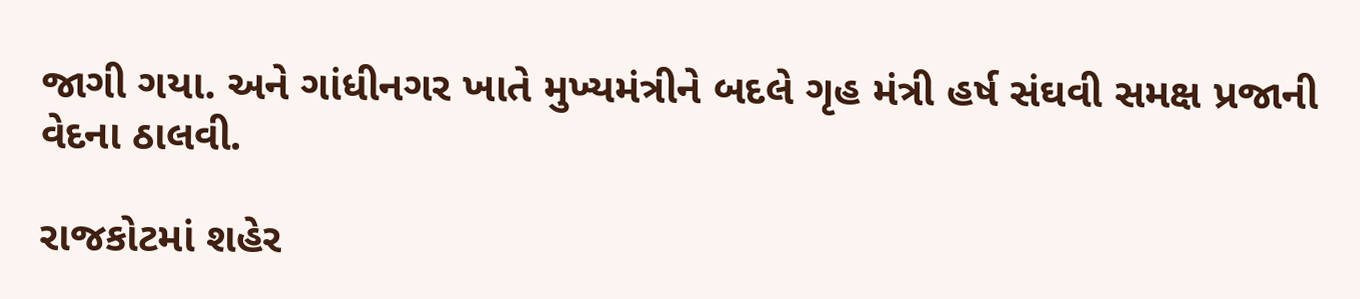જાગી ગયા. અને ગાંધીનગર ખાતે મુખ્યમંત્રીને બદલે ગૃહ મંત્રી હર્ષ સંઘવી સમક્ષ પ્રજાની વેદના ઠાલવી.

રાજકોટમાં શહેર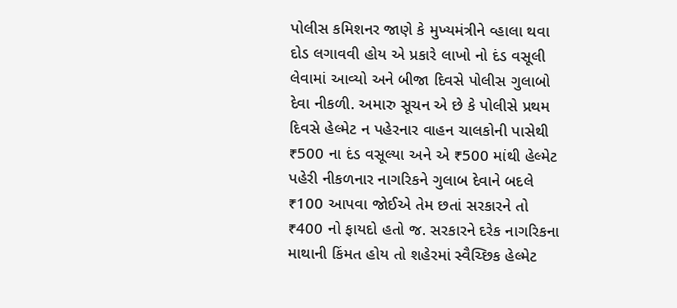પોલીસ કમિશનર જાણે કે મુખ્યમંત્રીને વ્હાલા થવા દોડ લગાવવી હોય એ પ્રકારે લાખો નો દંડ વસૂલી લેવામાં આવ્યો અને બીજા દિવસે પોલીસ ગુલાબો દેવા નીકળી. અમારુ સૂચન એ છે કે પોલીસે પ્રથમ દિવસે હેલ્મેટ ન પહેરનાર વાહન ચાલકોની પાસેથી ₹500 ના દંડ વસૂલ્યા અને એ ₹500 માંથી હેલ્મેટ પહેરી નીકળનાર નાગરિકને ગુલાબ દેવાને બદલે ₹100 આપવા જોઈએ તેમ છતાં સરકારને તો ₹400 નો ફાયદો હતો જ. સરકારને દરેક નાગરિકના માથાની કિંમત હોય તો શહેરમાં સ્વૈચ્છિક હેલ્મેટ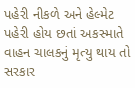પહેરી નીકળે અને હેલ્મેટ પહેરી હોય છતાં અકસ્માતે વાહન ચાલકનું મૃત્યુ થાય તો સરકાર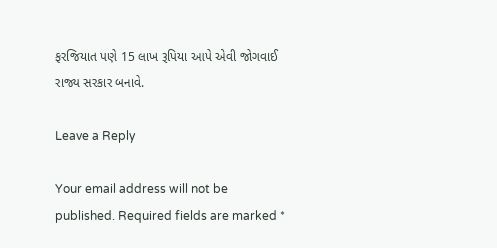ફરજિયાત પણે 15 લાખ રૂપિયા આપે એવી જોગવાઈ રાજ્ય સરકાર બનાવે.

Leave a Reply

Your email address will not be published. Required fields are marked *